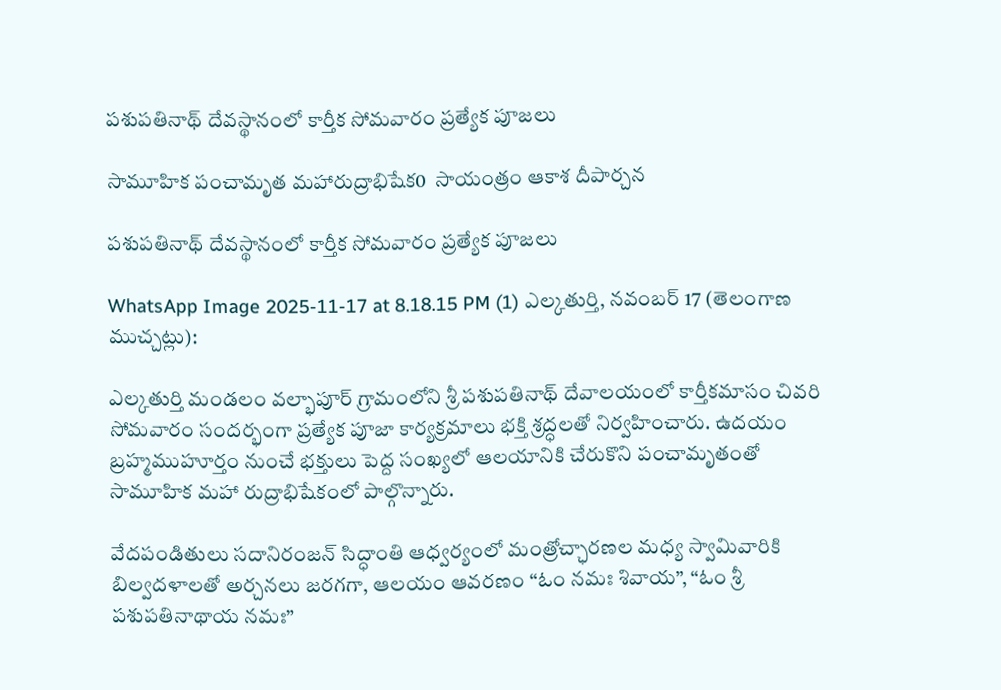పశుపతినాథ్ దేవస్థానంలో కార్తీక సోమవారం ప్రత్యేక పూజలు

సామూహిక పంచామృత మహారుద్రాభిషేక0  సాయంత్రం ఆకాశ దీపార్చన

పశుపతినాథ్ దేవస్థానంలో కార్తీక సోమవారం ప్రత్యేక పూజలు

WhatsApp Image 2025-11-17 at 8.18.15 PM (1) ఎల్కతుర్తి, నవంబర్ 17 (తెలంగాణ ముచ్చట్లు):

ఎల్కతుర్తి మండలం వల్భాపూర్ గ్రామంలోని శ్రీ పశుపతినాథ్ దేవాలయంలో కార్తీకమాసం చివరి సోమవారం సందర్భంగా ప్రత్యేక పూజా కార్యక్రమాలు భక్తి శ్రద్ధలతో నిర్వహించారు. ఉదయం బ్రహ్మముహూర్తం నుంచే భక్తులు పెద్ద సంఖ్యలో ఆలయానికి చేరుకొని పంచామృతంతో సామూహిక మహా రుద్రాభిషేకంలో పాల్గొన్నారు.

వేదపండితులు సదానిరంజన్ సిద్ధాంతి ఆధ్వర్యంలో మంత్రోచ్ఛారణల మధ్య స్వామివారికి బిల్వదళాలతో అర్చనలు జరగగా, ఆలయం ఆవరణం “ఓం నమః శివాయ”, “ఓం శ్రీ పశుపతినాథాయ నమః”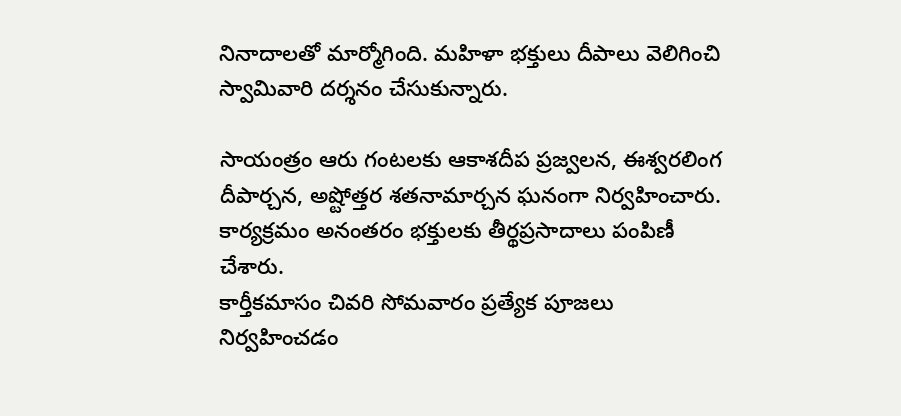నినాదాలతో మార్మోగింది. మహిళా భక్తులు దీపాలు వెలిగించి స్వామివారి దర్శనం చేసుకున్నారు.

సాయంత్రం ఆరు గంటలకు ఆకాశదీప ప్రజ్వలన, ఈశ్వరలింగ దీపార్చన, అష్టోత్తర శతనామార్చన ఘనంగా నిర్వహించారు. కార్యక్రమం అనంతరం భక్తులకు తీర్థప్రసాదాలు పంపిణీ చేశారు.
కార్తీకమాసం చివరి సోమవారం ప్రత్యేక పూజలు నిర్వహించడం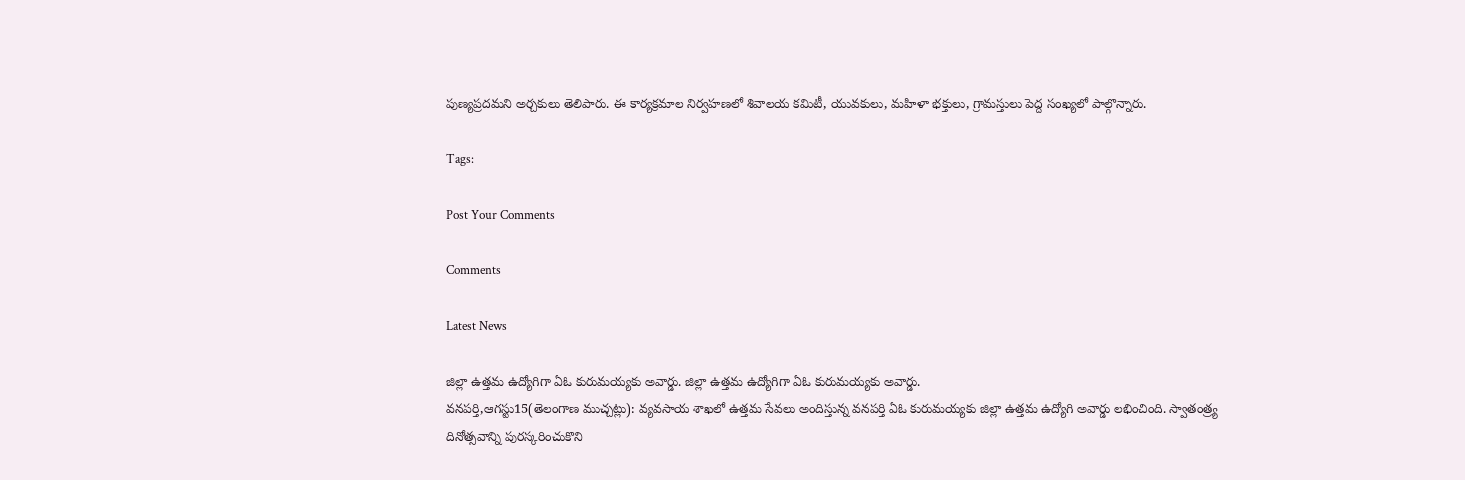పుణ్యప్రదమని అర్చకులు తెలిపారు. ఈ కార్యక్రమాల నిర్వహణలో శివాలయ కమిటీ, యువకులు, మహిళా భక్తులు, గ్రామస్తులు పెద్ద సంఖ్యలో పాల్గొన్నారు.

Tags:

Post Your Comments

Comments

Latest News

జిల్లా ఉత్తమ ఉద్యోగిగా ఏఓ కురుమయ్యకు అవార్డు. జిల్లా ఉత్తమ ఉద్యోగిగా ఏఓ కురుమయ్యకు అవార్డు.
వనపర్తి,ఆగస్టు15(తెలంగాణ ముచ్చట్లు): వ్యవసాయ శాఖలో ఉత్తమ సేవలు అందిస్తున్న వనపర్తి ఏఓ కురుమయ్యకు జిల్లా ఉత్తమ ఉద్యోగి అవార్డు లభించింది. స్వాతంత్ర్య దినోత్సవాన్ని పురస్కరించుకొని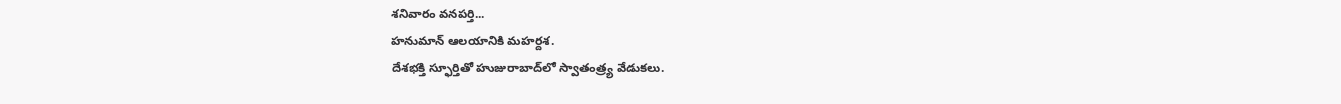శనివారం వనపర్తి...
హనుమాన్ ఆలయానికి మహర్దశ.
దేశభక్తి స్ఫూర్తితో హుజురాబాద్‌లో స్వాతంత్ర్య వేడుకలు.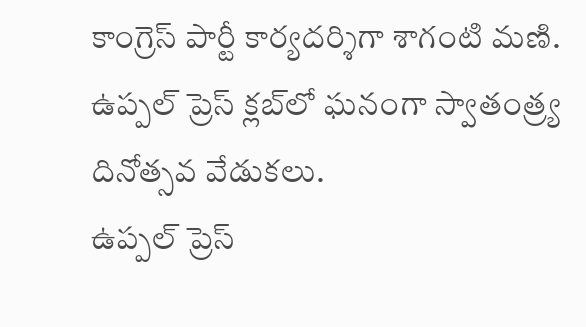కాంగ్రెస్ పార్టీ కార్యదర్శిగా శాగంటి మణి.
ఉప్పల్ ప్రెస్ క్లబ్‌లో ఘనంగా స్వాతంత్ర్య దినోత్సవ వేడుకలు.
ఉప్పల్ ప్రెస్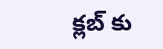క్లబ్‌ కు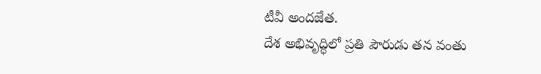టీవీ అందజేత.
దేశ అభివృద్ధిలో ప్రతి పౌరుడు తన వంతు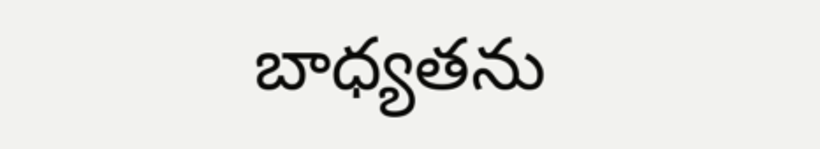బాధ్యతను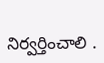నిర్వర్తించాలి .